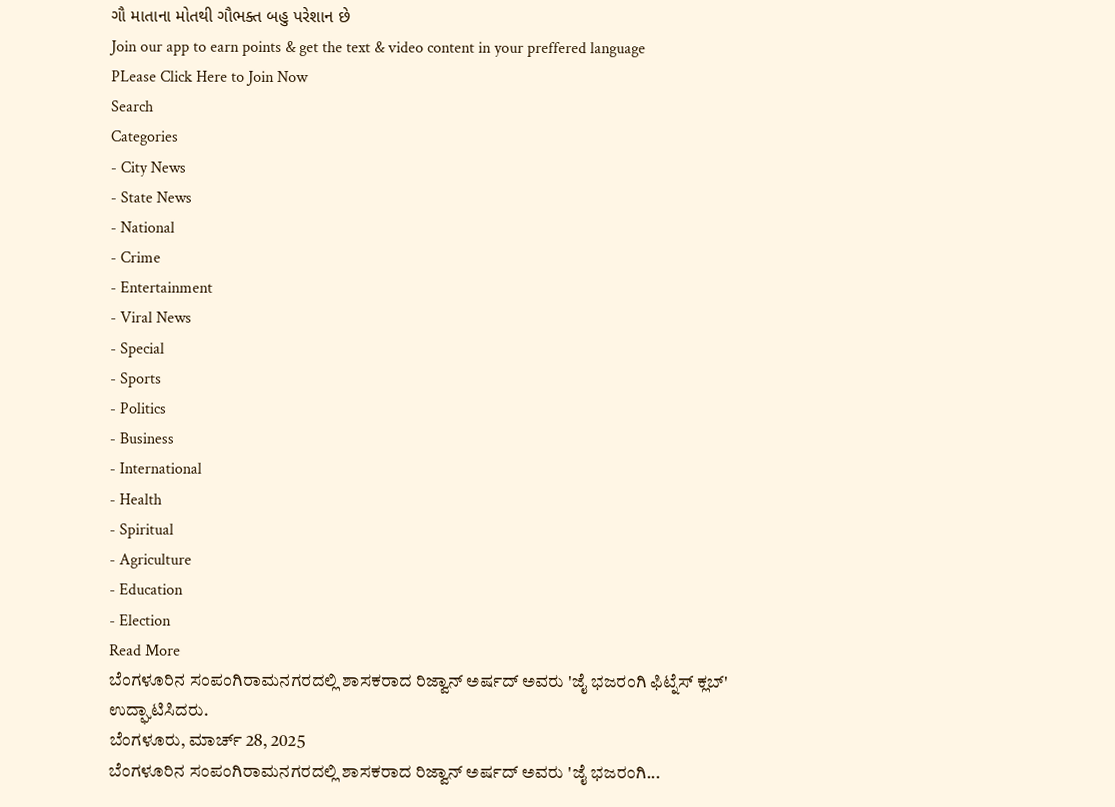ગૌ માતાના મોતથી ગૌભક્ત બહુ પરેશાન છે
Join our app to earn points & get the text & video content in your preffered language
PLease Click Here to Join Now
Search
Categories
- City News
- State News
- National
- Crime
- Entertainment
- Viral News
- Special
- Sports
- Politics
- Business
- International
- Health
- Spiritual
- Agriculture
- Education
- Election
Read More
ಬೆಂಗಳೂರಿನ ಸಂಪಂಗಿರಾಮನಗರದಲ್ಲಿ ಶಾಸಕರಾದ ರಿಜ್ವಾನ್ ಅರ್ಷದ್ ಅವರು 'ಜೈ ಭಜರಂಗಿ ಫಿಟ್ನೆಸ್ ಕ್ಲಬ್' ಉದ್ಘಾಟಿಸಿದರು.
ಬೆಂಗಳೂರು, ಮಾರ್ಚ್ 28, 2025
ಬೆಂಗಳೂರಿನ ಸಂಪಂಗಿರಾಮನಗರದಲ್ಲಿ ಶಾಸಕರಾದ ರಿಜ್ವಾನ್ ಅರ್ಷದ್ ಅವರು 'ಜೈ ಭಜರಂಗಿ...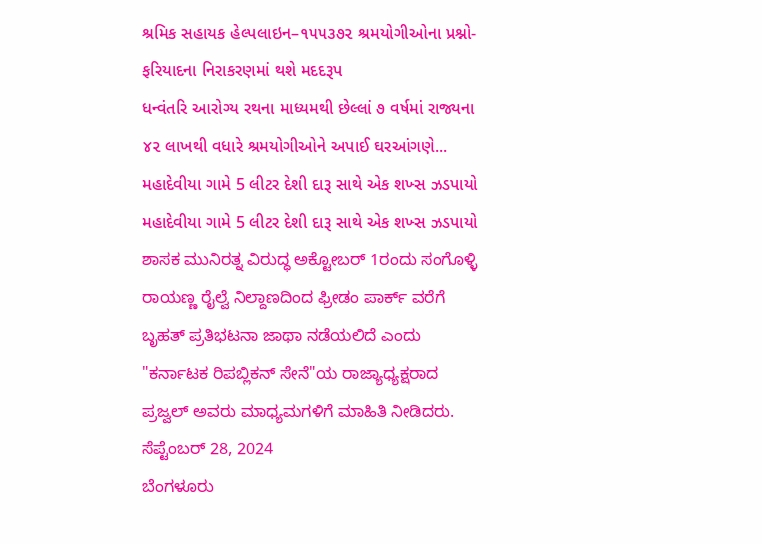શ્રમિક સહાયક હેલ્પલાઇન–૧૫૫૩૭૨ શ્રમયોગીઓના પ્રશ્નો-ફરિયાદના નિરાકરણમાં થશે મદદરૂપ
ધન્વંતરિ આરોગ્ય રથના માધ્યમથી છેલ્લાં ૭ વર્ષમાં રાજ્યના ૪૨ લાખથી વધારે શ્રમયોગીઓને અપાઈ ઘરઆંગણે...
મહાદેવીયા ગામે 5 લીટર દેશી દારૂ સાથે એક શખ્સ ઝડપાયો
મહાદેવીયા ગામે 5 લીટર દેશી દારૂ સાથે એક શખ્સ ઝડપાયો
ಶಾಸಕ ಮುನಿರತ್ನ ವಿರುದ್ಧ ಅಕ್ಟೋಬರ್ 1ರಂದು ಸಂಗೊಳ್ಳಿ ರಾಯಣ್ಣ ರೈಲ್ವೆ ನಿಲ್ದಾಣದಿಂದ ಫ್ರೀಡಂ ಪಾರ್ಕ್ ವರೆಗೆ ಬೃಹತ್ ಪ್ರತಿಭಟನಾ ಜಾಥಾ ನಡೆಯಲಿದೆ ಎಂದು "ಕರ್ನಾಟಕ ರಿಪಬ್ಲಿಕನ್ ಸೇನೆ"ಯ ರಾಜ್ಯಾಧ್ಯಕ್ಷರಾದ ಪ್ರಜ್ವಲ್ ಅವರು ಮಾಧ್ಯಮಗಳಿಗೆ ಮಾಹಿತಿ ನೀಡಿದರು.
ಸೆಪ್ಟೆಂಬರ್ 28, 2024
ಬೆಂಗಳೂರು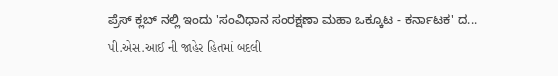ಪ್ರೆಸ್ ಕ್ಲಬ್ ನಲ್ಲಿ ಇಂದು 'ಸಂವಿಧಾನ ಸಂರಕ್ಷಣಾ ಮಹಾ ಒಕ್ಕೂಟ - ಕರ್ನಾಟಕ' ದ...
પી.એસ.આઈ ની જાહેર હિતમાં બદલી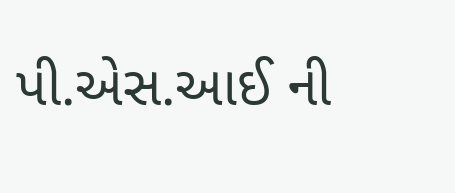પી.એસ.આઈ ની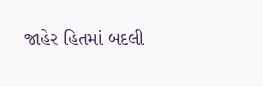જાહેર હિતમાં બદલી